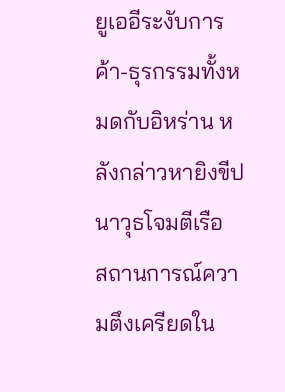ยูเออีระงับการค้า-ธุรกรรมทั้งหมดกับอิหร่าน หลังกล่าวหายิงขีปนาวุธโจมตีเรือ
สถานการณ์ความตึงเครียดใน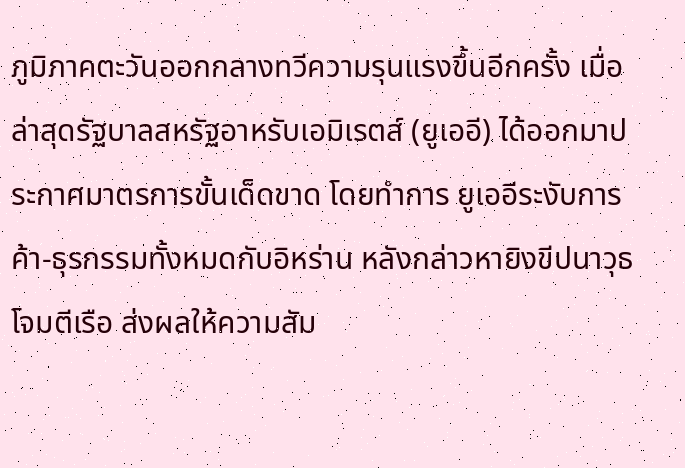ภูมิภาคตะวันออกกลางทวีความรุนแรงขึ้นอีกครั้ง เมื่อล่าสุดรัฐบาลสหรัฐอาหรับเอมิเรตส์ (ยูเออี) ได้ออกมาประกาศมาตรการขั้นเด็ดขาด โดยทำการ ยูเออีระงับการค้า-ธุรกรรมทั้งหมดกับอิหร่าน หลังกล่าวหายิงขีปนาวุธโจมตีเรือ ส่งผลให้ความสัม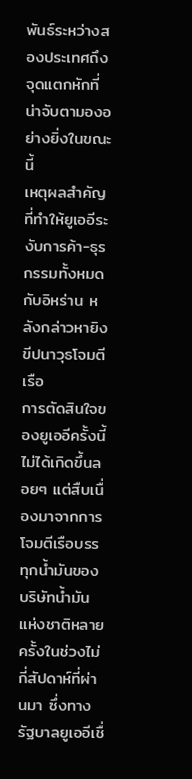พันธ์ระหว่างสองประเทศถึงจุดแตกหักที่น่าจับตามองอย่างยิ่งในขณะนี้
เหตุผลสำคัญที่ทำให้ยูเออีระงับการค้า-ธุรกรรมทั้งหมดกับอิหร่าน หลังกล่าวหายิงขีปนาวุธโจมตีเรือ
การตัดสินใจของยูเออีครั้งนี้ไม่ได้เกิดขึ้นลอยๆ แต่สืบเนื่องมาจากการโจมตีเรือบรรทุกน้ำมันของบริษัทน้ำมันแห่งชาติหลายครั้งในช่วงไม่กี่สัปดาห์ที่ผ่านมา ซึ่งทางรัฐบาลยูเออีเชื่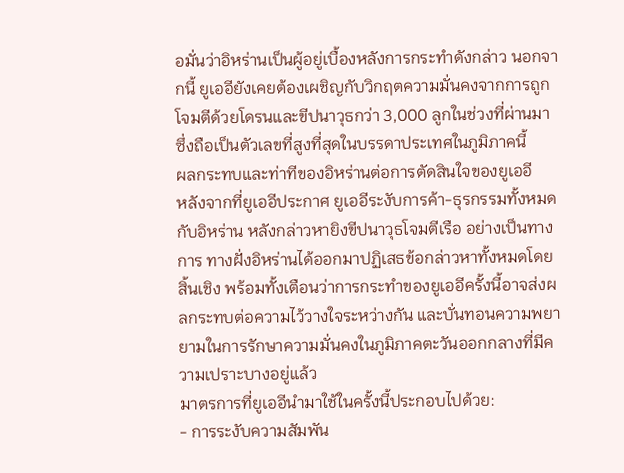อมั่นว่าอิหร่านเป็นผู้อยู่เบื้องหลังการกระทำดังกล่าว นอกจากนี้ ยูเออียังเคยต้องเผชิญกับวิกฤตความมั่นคงจากการถูกโจมตีด้วยโดรนและขีปนาวุธกว่า 3,000 ลูกในช่วงที่ผ่านมา ซึ่งถือเป็นตัวเลขที่สูงที่สุดในบรรดาประเทศในภูมิภาคนี้
ผลกระทบและท่าทีของอิหร่านต่อการตัดสินใจของยูเออี
หลังจากที่ยูเออีประกาศ ยูเออีระงับการค้า-ธุรกรรมทั้งหมดกับอิหร่าน หลังกล่าวหายิงขีปนาวุธโจมตีเรือ อย่างเป็นทางการ ทางฝั่งอิหร่านได้ออกมาปฏิเสธข้อกล่าวหาทั้งหมดโดยสิ้นเชิง พร้อมทั้งเตือนว่าการกระทำของยูเออีครั้งนี้อาจส่งผลกระทบต่อความไว้วางใจระหว่างกัน และบั่นทอนความพยายามในการรักษาความมั่นคงในภูมิภาคตะวันออกกลางที่มีความเปราะบางอยู่แล้ว
มาตรการที่ยูเออีนำมาใช้ในครั้งนี้ประกอบไปด้วย:
- การระงับความสัมพัน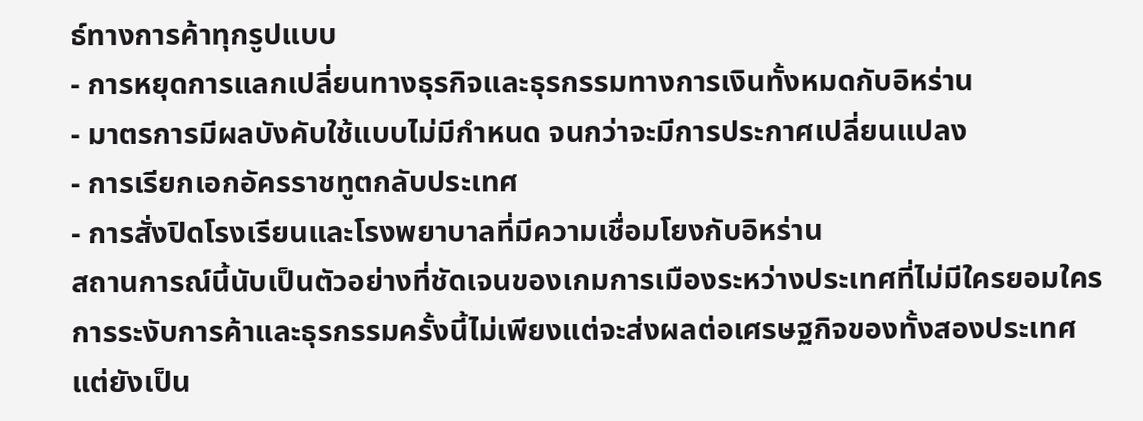ธ์ทางการค้าทุกรูปแบบ
- การหยุดการแลกเปลี่ยนทางธุรกิจและธุรกรรมทางการเงินทั้งหมดกับอิหร่าน
- มาตรการมีผลบังคับใช้แบบไม่มีกำหนด จนกว่าจะมีการประกาศเปลี่ยนแปลง
- การเรียกเอกอัครราชทูตกลับประเทศ
- การสั่งปิดโรงเรียนและโรงพยาบาลที่มีความเชื่อมโยงกับอิหร่าน
สถานการณ์นี้นับเป็นตัวอย่างที่ชัดเจนของเกมการเมืองระหว่างประเทศที่ไม่มีใครยอมใคร การระงับการค้าและธุรกรรมครั้งนี้ไม่เพียงแต่จะส่งผลต่อเศรษฐกิจของทั้งสองประเทศ แต่ยังเป็น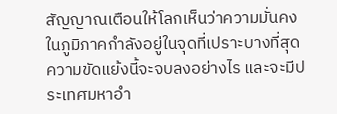สัญญาณเตือนให้โลกเห็นว่าความมั่นคงในภูมิภาคกำลังอยู่ในจุดที่เปราะบางที่สุด ความขัดแย้งนี้จะจบลงอย่างไร และจะมีประเทศมหาอำ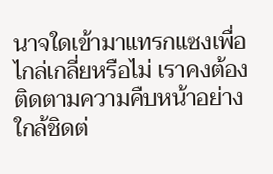นาจใดเข้ามาแทรกแซงเพื่อไกล่เกลี่ยหรือไม่ เราคงต้องติดตามความคืบหน้าอย่างใกล้ชิดต่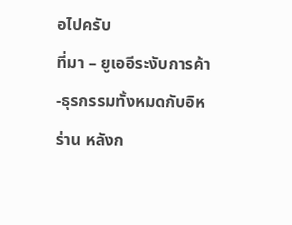อไปครับ
ที่มา – ยูเออีระงับการค้า-ธุรกรรมทั้งหมดกับอิหร่าน หลังก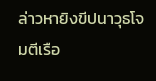ล่าวหายิงขีปนาวุธโจมตีเรือ